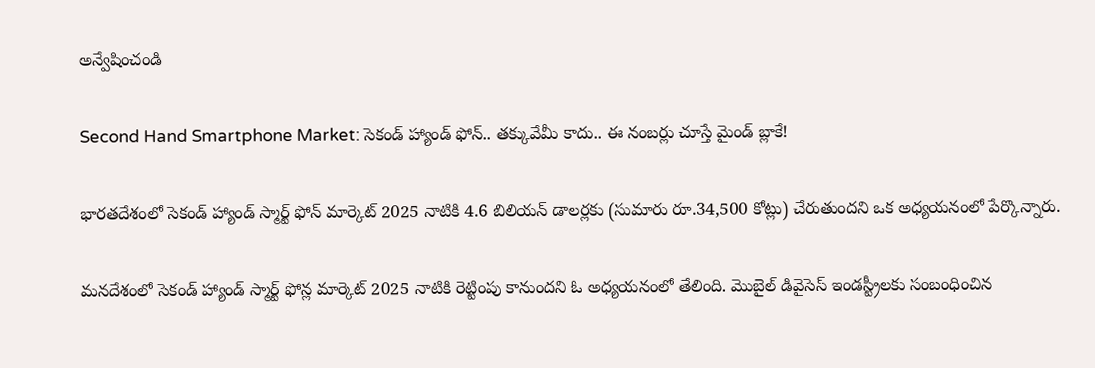అన్వేషించండి

Second Hand Smartphone Market: సెకండ్ హ్యాండ్ ఫోన్.. తక్కువేమీ కాదు.. ఈ నంబర్లు చూస్తే మైండ్ బ్లాకే!

భారతదేశంలో సెకండ్ హ్యాండ్ స్మార్ట్ ఫోన్ మార్కెట్ 2025 నాటికి 4.6 బిలియన్ డాలర్లకు (సుమారు రూ.34,500 కోట్లు) చేరుతుందని ఒక అధ్యయనంలో పేర్కొన్నారు.

మనదేశంలో సెకండ్ హ్యాండ్ స్మార్ట్ ఫోన్ల మార్కెట్ 2025 నాటికి రెట్టింపు కానుందని ఓ అధ్యయనంలో తేలింది. మొబైల్ డివైసెస్ ఇండస్ట్రీలకు సంబంధించిన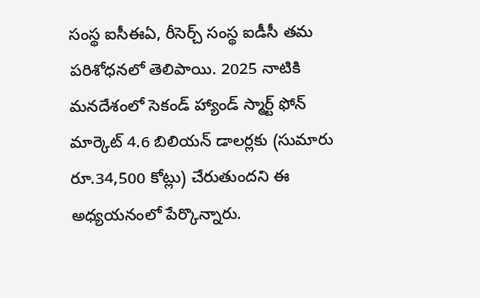సంస్థ ఐసీఈఏ, రీసెర్చ్ సంస్థ ఐడీసీ తమ పరిశోధనలో తెలిపాయి. 2025 నాటికి మనదేశంలో సెకండ్ హ్యాండ్ స్మార్ట్ ఫోన్ మార్కెట్ 4.6 బిలియన్ డాలర్లకు (సుమారు రూ.34,500 కోట్లు) చేరుతుందని ఈ అధ్యయనంలో పేర్కొన్నారు.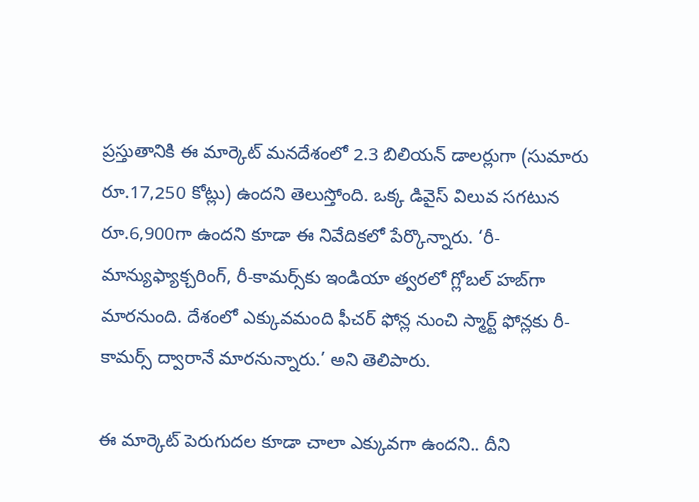ప్రస్తుతానికి ఈ మార్కెట్ మనదేశంలో 2.3 బిలియన్ డాలర్లుగా (సుమారు రూ.17,250 కోట్లు) ఉందని తెలుస్తోంది. ఒక్క డివైస్ విలువ సగటున రూ.6,900గా ఉందని కూడా ఈ నివేదికలో పేర్కొన్నారు. ‘రీ-మాన్యుఫ్యాక్చరింగ్, రీ-కామర్స్‌కు ఇండియా త్వరలో గ్లోబల్ హబ్‌గా మారనుంది. దేశంలో ఎక్కువమంది ఫీచర్ ఫోన్ల నుంచి స్మార్ట్ ఫోన్లకు రీ-కామర్స్ ద్వారానే మారనున్నారు.’ అని తెలిపారు.

ఈ మార్కెట్ పెరుగుదల కూడా చాలా ఎక్కువగా ఉందని.. దీని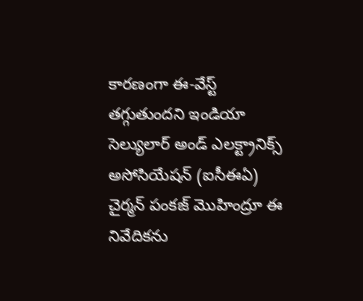కారణంగా ఈ-వేస్ట్ తగ్గుతుందని ఇండియా సెల్యులార్ అండ్ ఎలక్ట్రానిక్స్ అసోసియేషన్ (ఐసీఈఏ) చైర్మన్ పంకజ్ మొహింద్రూ ఈ నివేదికను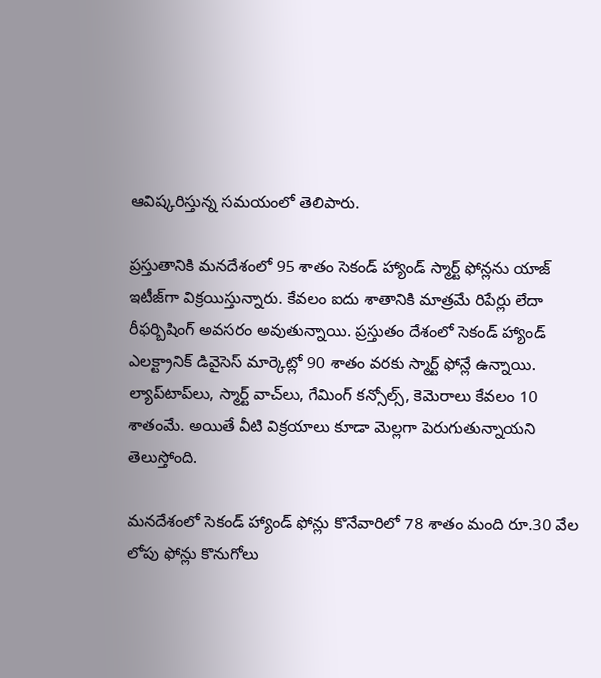ఆవిష్కరిస్తున్న సమయంలో తెలిపారు.

ప్రస్తుతానికి మనదేశంలో 95 శాతం సెకండ్ హ్యాండ్ స్మార్ట్ ఫోన్లను యాజ్ ఇటీజ్‌గా విక్రయిస్తున్నారు. కేవలం ఐదు శాతానికి మాత్రమే రిపేర్లు లేదా రీఫర్బిషింగ్ అవసరం అవుతున్నాయి. ప్రస్తుతం దేశంలో సెకండ్ హ్యాండ్ ఎలక్ట్రానిక్ డివైసెస్ మార్కెట్లో 90 శాతం వరకు స్మార్ట్ ఫోన్లే ఉన్నాయి. ల్యాప్‌టాప్‌లు, స్మార్ట్ వాచ్‌లు, గేమింగ్ కన్సోల్స్, కెమెరాలు కేవలం 10 శాతంమే. అయితే వీటి విక్రయాలు కూడా మెల్లగా పెరుగుతున్నాయని తెలుస్తోంది.

మనదేశంలో సెకండ్ హ్యాండ్ ఫోన్లు కొనేవారిలో 78 శాతం మంది రూ.30 వేల లోపు ఫోన్లు కొనుగోలు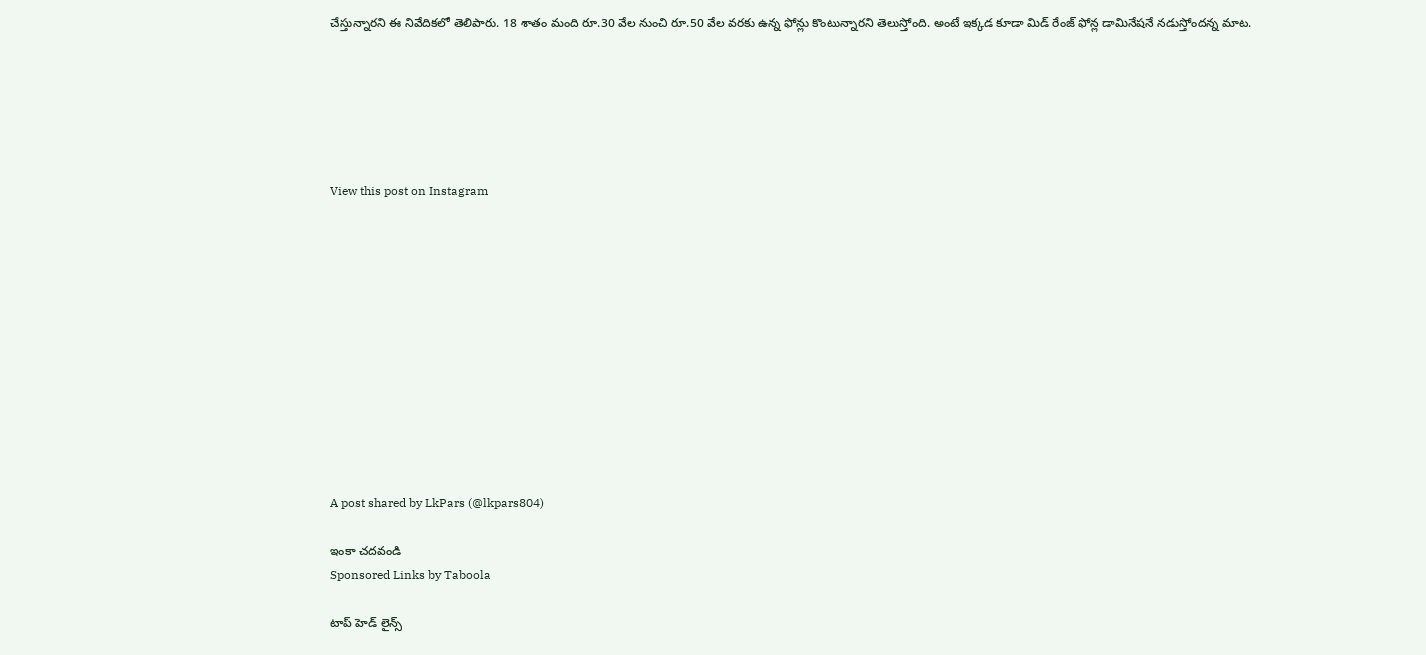చేస్తున్నారని ఈ నివేదికలో తెలిపారు. 18 శాతం మంది రూ.30 వేల నుంచి రూ.50 వేల వరకు ఉన్న ఫోన్లు కొంటున్నారని తెలుస్తోంది. అంటే ఇక్కడ కూడా మిడ్ రేంజ్ ఫోన్ల డామినేషనే నడుస్తోందన్న మాట.






View this post on Instagram












A post shared by LkPars (@lkpars804)

ఇంకా చదవండి
Sponsored Links by Taboola

టాప్ హెడ్ లైన్స్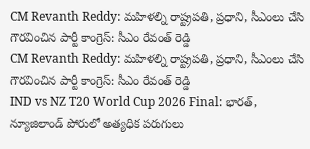CM Revanth Reddy: మహిళల్ని రాష్ట్రపతి, ప్రధాని, సీఎంలు చేసి గౌరవించిన పార్టీ కాంగ్రెస్: సీఎం రేవంత్ రెడ్డి
CM Revanth Reddy: మహిళల్ని రాష్ట్రపతి, ప్రధాని, సీఎంలు చేసి గౌరవించిన పార్టీ కాంగ్రెస్: సీఎం రేవంత్ రెడ్డి
IND vs NZ T20 World Cup 2026 Final: భారత్, న్యూజిలాండ్ పోరులో అత్యధిక పరుగులు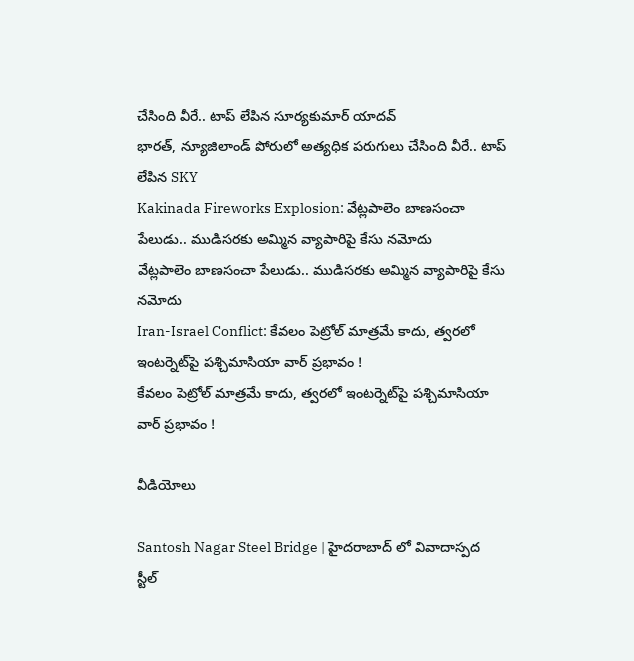చేసింది వీరే.. టాప్ లేపిన సూర్యకుమార్ యాదవ్
భారత్, న్యూజిలాండ్ పోరులో అత్యధిక పరుగులు చేసింది వీరే.. టాప్ లేపిన SKY
Kakinada Fireworks Explosion: వేట్లపాలెం బాణసంచా పేలుడు.. ముడిసరకు అమ్మిన వ్యాపారిపై కేసు నమోదు
వేట్లపాలెం బాణసంచా పేలుడు.. ముడిసరకు అమ్మిన వ్యాపారిపై కేసు నమోదు
Iran-Israel Conflict: కేవలం పెట్రోల్ మాత్రమే కాదు, త్వరలో ఇంటర్నెట్‌పై పశ్చిమాసియా వార్ ప్రభావం !
కేవలం పెట్రోల్ మాత్రమే కాదు, త్వరలో ఇంటర్నెట్‌పై పశ్చిమాసియా వార్ ప్రభావం !

వీడియోలు

Santosh Nagar Steel Bridge | హైదరాబాద్ లో వివాదాస్పద స్టీల్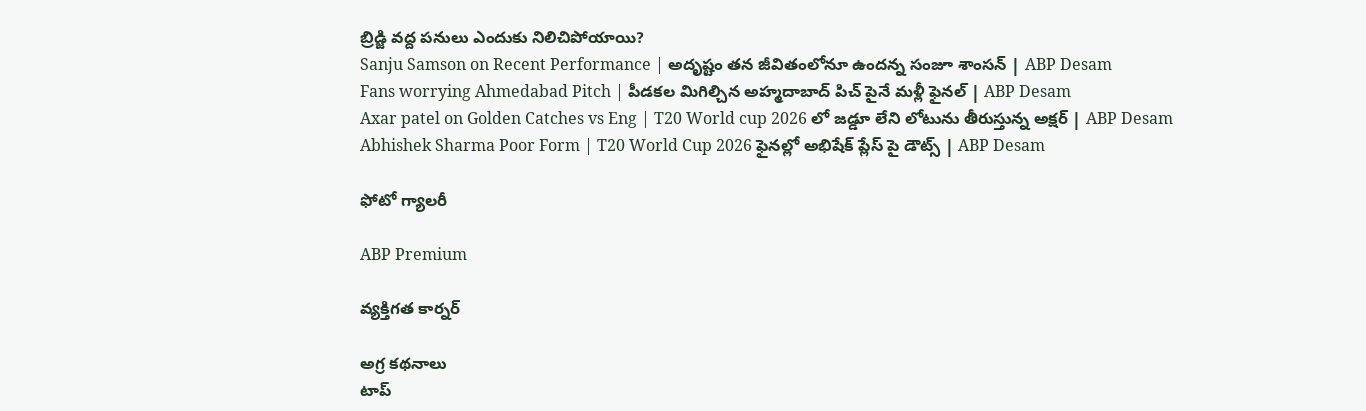బ్రిడ్జి వద్ద పనులు ఎందుకు నిలిచిపోయాయి?
Sanju Samson on Recent Performance | అదృష్టం తన జీవితంలోనూ ఉందన్న సంజూ శాంసన్ | ABP Desam
Fans worrying Ahmedabad Pitch | పీడకల మిగిల్చిన అహ్మదాబాద్ పిచ్ పైనే మళ్లీ ఫైనల్ | ABP Desam
Axar patel on Golden Catches vs Eng | T20 World cup 2026 లో జడ్డూ లేని లోటును తీరుస్తున్న అక్షర్ | ABP Desam
Abhishek Sharma Poor Form | T20 World Cup 2026 ఫైనల్లో అభిషేక్ ప్లేస్ పై డౌట్స్ | ABP Desam

ఫోటో గ్యాలరీ

ABP Premium

వ్యక్తిగత కార్నర్

అగ్ర కథనాలు
టాప్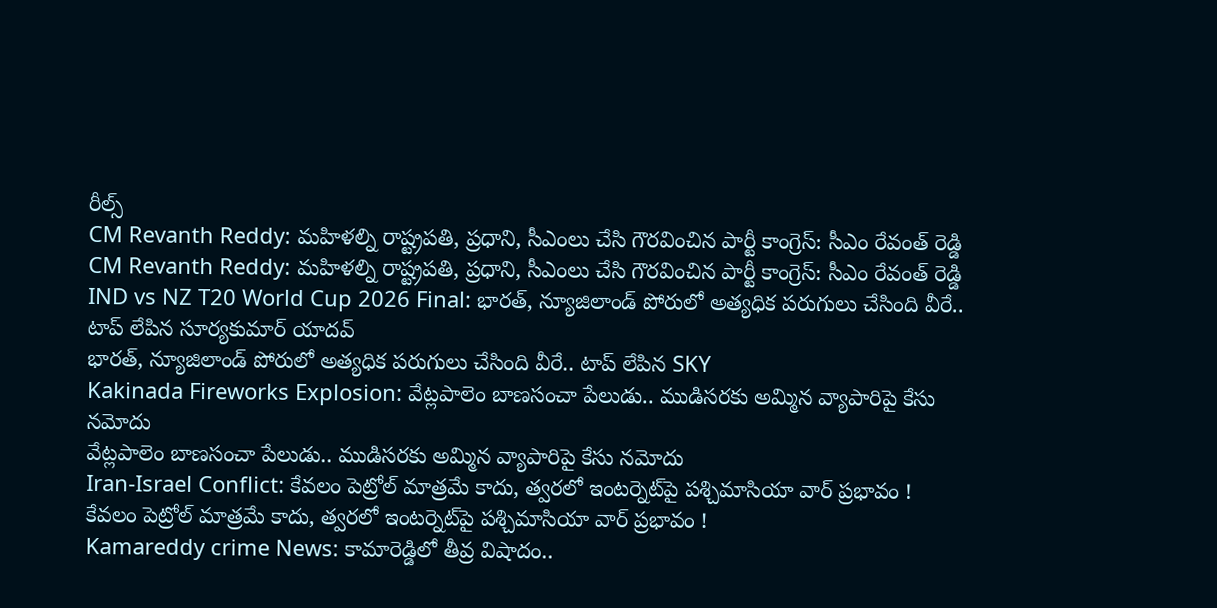రీల్స్
CM Revanth Reddy: మహిళల్ని రాష్ట్రపతి, ప్రధాని, సీఎంలు చేసి గౌరవించిన పార్టీ కాంగ్రెస్: సీఎం రేవంత్ రెడ్డి
CM Revanth Reddy: మహిళల్ని రాష్ట్రపతి, ప్రధాని, సీఎంలు చేసి గౌరవించిన పార్టీ కాంగ్రెస్: సీఎం రేవంత్ రెడ్డి
IND vs NZ T20 World Cup 2026 Final: భారత్, న్యూజిలాండ్ పోరులో అత్యధిక పరుగులు చేసింది వీరే.. టాప్ లేపిన సూర్యకుమార్ యాదవ్
భారత్, న్యూజిలాండ్ పోరులో అత్యధిక పరుగులు చేసింది వీరే.. టాప్ లేపిన SKY
Kakinada Fireworks Explosion: వేట్లపాలెం బాణసంచా పేలుడు.. ముడిసరకు అమ్మిన వ్యాపారిపై కేసు నమోదు
వేట్లపాలెం బాణసంచా పేలుడు.. ముడిసరకు అమ్మిన వ్యాపారిపై కేసు నమోదు
Iran-Israel Conflict: కేవలం పెట్రోల్ మాత్రమే కాదు, త్వరలో ఇంటర్నెట్‌పై పశ్చిమాసియా వార్ ప్రభావం !
కేవలం పెట్రోల్ మాత్రమే కాదు, త్వరలో ఇంటర్నెట్‌పై పశ్చిమాసియా వార్ ప్రభావం !
Kamareddy crime News: కామారెడ్డిలో తీవ్ర విషాదం..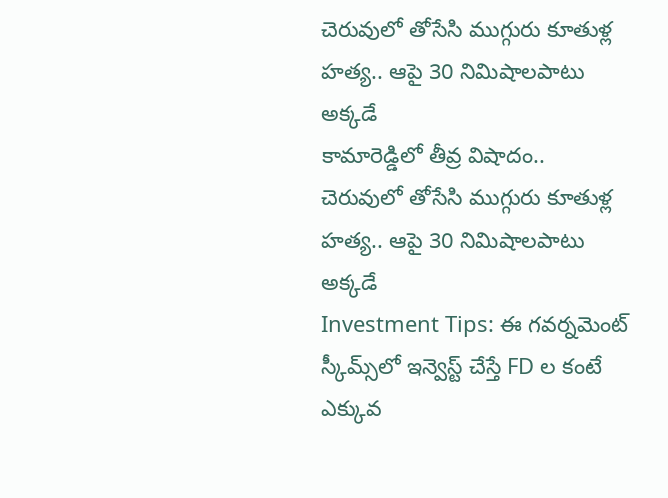చెరువులో తోసేసి ముగ్గురు కూతుళ్ల హత్య.. ఆపై 30 నిమిషాలపాటు అక్కడే
కామారెడ్డిలో తీవ్ర విషాదం.. చెరువులో తోసేసి ముగ్గురు కూతుళ్ల హత్య.. ఆపై 30 నిమిషాలపాటు అక్కడే
Investment Tips: ఈ గవర్నమెంట్ స్కీమ్స్‌లో ఇన్వెస్ట్ చేస్తే FD ల కంటే ఎక్కువ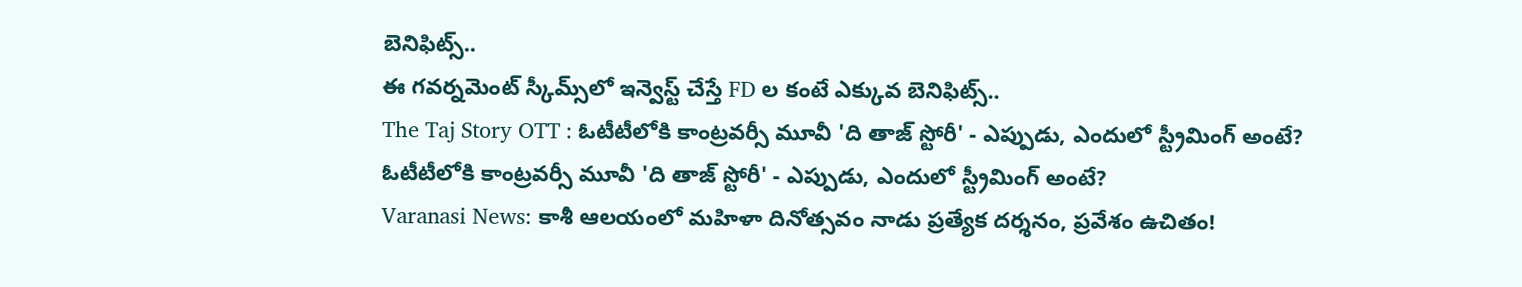బెనిఫిట్స్..
ఈ గవర్నమెంట్ స్కీమ్స్‌లో ఇన్వెస్ట్ చేస్తే FD ల కంటే ఎక్కువ బెనిఫిట్స్..
The Taj Story OTT : ఓటీటీలోకి కాంట్రవర్సీ మూవీ 'ది తాజ్ స్టోరీ' - ఎప్పుడు, ఎందులో స్ట్రీమింగ్ అంటే?
ఓటీటీలోకి కాంట్రవర్సీ మూవీ 'ది తాజ్ స్టోరీ' - ఎప్పుడు, ఎందులో స్ట్రీమింగ్ అంటే?
Varanasi News: కాశీ ఆలయంలో మహిళా దినోత్సవం నాడు ప్రత్యేక దర్శనం, ప్రవేశం ఉచితం!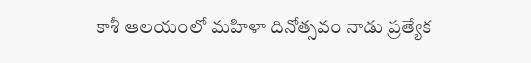కాశీ ఆలయంలో మహిళా దినోత్సవం నాడు ప్రత్యేక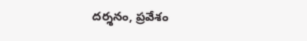దర్శనం, ప్రవేశం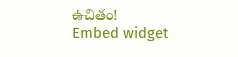ఉచితం!
Embed widget